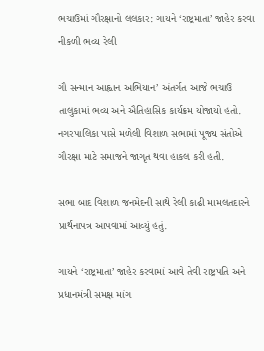ભચાઉમાં ગૌરક્ષાનો લલકાર: ગાયને ‘રાષ્ટ્રમાતા’ જાહેર કરવા નીકળી ભવ્ય રેલી

ગૌ સન્માન આહ્વાન અભિયાન’ અંતર્ગત આજે ભચાઉ તાલુકામાં ભવ્ય અને ઐતિહાસિક કાર્યક્રમ યોજાયો હતો. નગરપાલિકા પાસે મળેલી વિશાળ સભામાં પૂજ્ય સંતોએ ગૌરક્ષા માટે સમાજને જાગૃત થવા હાકલ કરી હતી.

સભા બાદ વિશાળ જનમેદની સાથે રેલી કાઢી મામલતદારને પ્રાર્થનાપત્ર આપવામાં આવ્યું હતું.

ગાયને ‘રાષ્ટ્રમાતા’ જાહેર કરવામાં આવે તેવી રાષ્ટ્રપતિ અને પ્રધાનમંત્રી સમક્ષ માંગ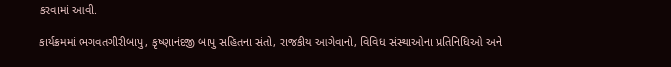કરવામાં આવી.

કાર્યક્રમમાં ભગવતગીરીબાપુ, કૃષ્ણાનંદજી બાપુ સહિતના સંતો, રાજકીય આગેવાનો, વિવિધ સંસ્થાઓના પ્રતિનિધિઓ અને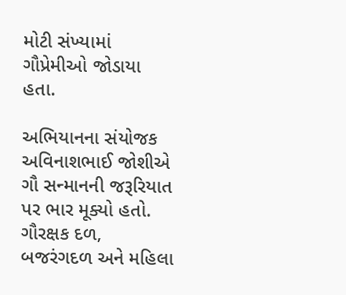મોટી સંખ્યામાં ગૌપ્રેમીઓ જોડાયા હતા.

અભિયાનના સંયોજક અવિનાશભાઈ જોશીએ ગૌ સન્માનની જરૂરિયાત પર ભાર મૂક્યો હતો.
ગૌરક્ષક દળ, બજરંગદળ અને મહિલા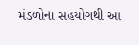મંડળોના સહયોગથી આ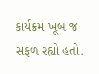કાર્યક્રમ ખૂબ જ સફળ રહ્યો હતો.